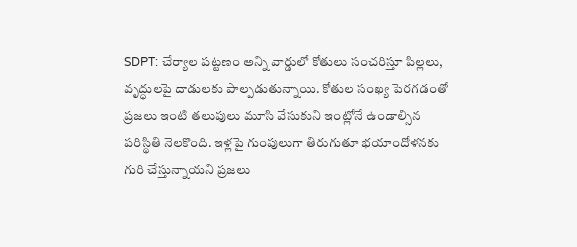SDPT: చేర్యాల పట్టణం అన్ని వార్డులో కోతులు సంచరిస్తూ పిల్లలు, వృద్ధులపై దాడులకు పాల్పడుతున్నాయి. కోతుల సంఖ్య పెరగడంతో ప్రజలు ఇంటి తలుపులు మూసి వేసుకుని ఇంట్లోనే ఉండాల్సిన పరిస్థితి నెలకొంది. ఇళ్లపై గుంపులుగా తిరుగుతూ భయాందోళనకు గురి చేస్తున్నాయని ప్రజలు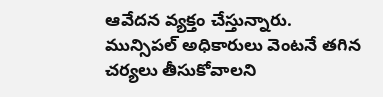ఆవేదన వ్యక్తం చేస్తున్నారు. మున్సిపల్ అధికారులు వెంటనే తగిన చర్యలు తీసుకోవాలని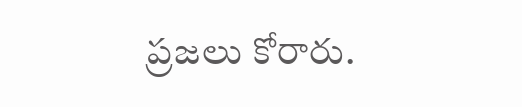ప్రజలు కోరారు.